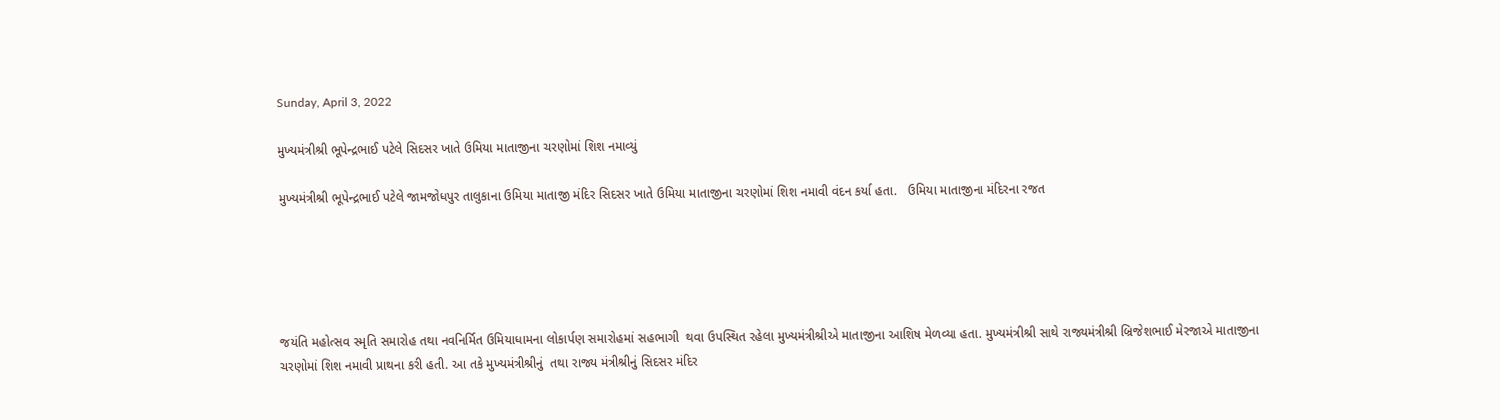Sunday, April 3, 2022

મુખ્યમંત્રીશ્રી ભૂપેન્દ્રભાઈ પટેલે સિદસર ખાતે ઉમિયા માતાજીના ચરણોમાં શિશ નમાવ્યું

મુખ્યમંત્રીશ્રી ભૂપેન્દ્રભાઈ પટેલે જામજોધપુર તાલુકાના ઉમિયા માતાજી મંદિર સિદસર ખાતે ઉમિયા માતાજીના ચરણોમાં શિશ નમાવી વંદન કર્યા હતા.   ઉમિયા માતાજીના મંદિરના રજત





જયંતિ મહોત્સવ સ્મૃતિ સમારોહ તથા નવનિર્મિત ઉમિયાધામના લોકાર્પણ સમારોહમાં સહભાગી  થવા ઉપસ્થિત રહેલા મુખ્યમંત્રીશ્રીએ માતાજીના આશિષ મેળવ્યા હતા. મુખ્યમંત્રીશ્રી સાથે રાજ્યમંત્રીશ્રી બ્રિજેશભાઈ મેરજાએ માતાજીના ચરણોમાં શિશ નમાવી પ્રાથના કરી હતી. આ તકે મુખ્યમંત્રીશ્રીનું  તથા રાજ્ય મંત્રીશ્રીનું સિદસર મંદિર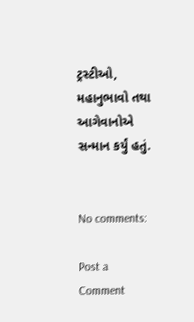ટ્રસ્ટીઓ, મહાનુભાવો તથા આગેવાનોએ સન્માન કર્યું હતું.


No comments:

Post a Comment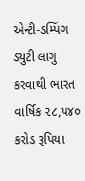એન્ટી-ડમ્પિંગ ડ્યુટી લાગુ કરવાથી ભારત વાર્ષિક ૨૮,૫૪૦ કરોડ રૂપિયા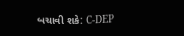બચાવી શકે: C-DEP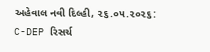અહેવાલ નવી દિલ્હી, ૨૬.૦૫.૨૦૨૬: C-DEP રિસર્ચ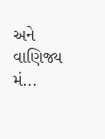અને વાણિજ્ય મં...